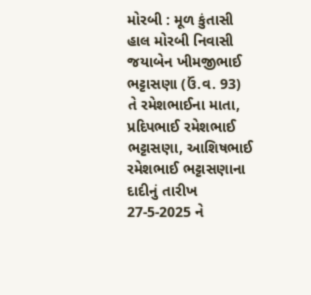મોરબી : મૂળ કુંતાસી હાલ મોરબી નિવાસી જયાબેન ખીમજીભાઈ ભટ્ટાસણા (ઉં.વ. 93) તે રમેશભાઈના માતા, પ્રદિપભાઈ રમેશભાઈ ભટ્ટાસણા, આશિષભાઈ રમેશભાઈ ભટ્ટાસણાના દાદીનું તારીખ 27-5-2025 ને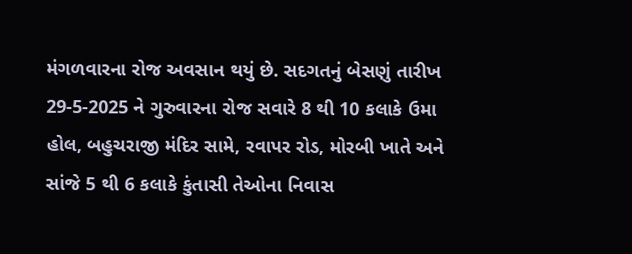મંગળવારના રોજ અવસાન થયું છે. સદગતનું બેસણું તારીખ 29-5-2025 ને ગુરુવારના રોજ સવારે 8 થી 10 કલાકે ઉમા હોલ, બહુચરાજી મંદિર સામે, રવાપર રોડ, મોરબી ખાતે અને સાંજે 5 થી 6 કલાકે કુંતાસી તેઓના નિવાસ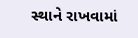સ્થાને રાખવામાં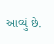આવ્યું છે.